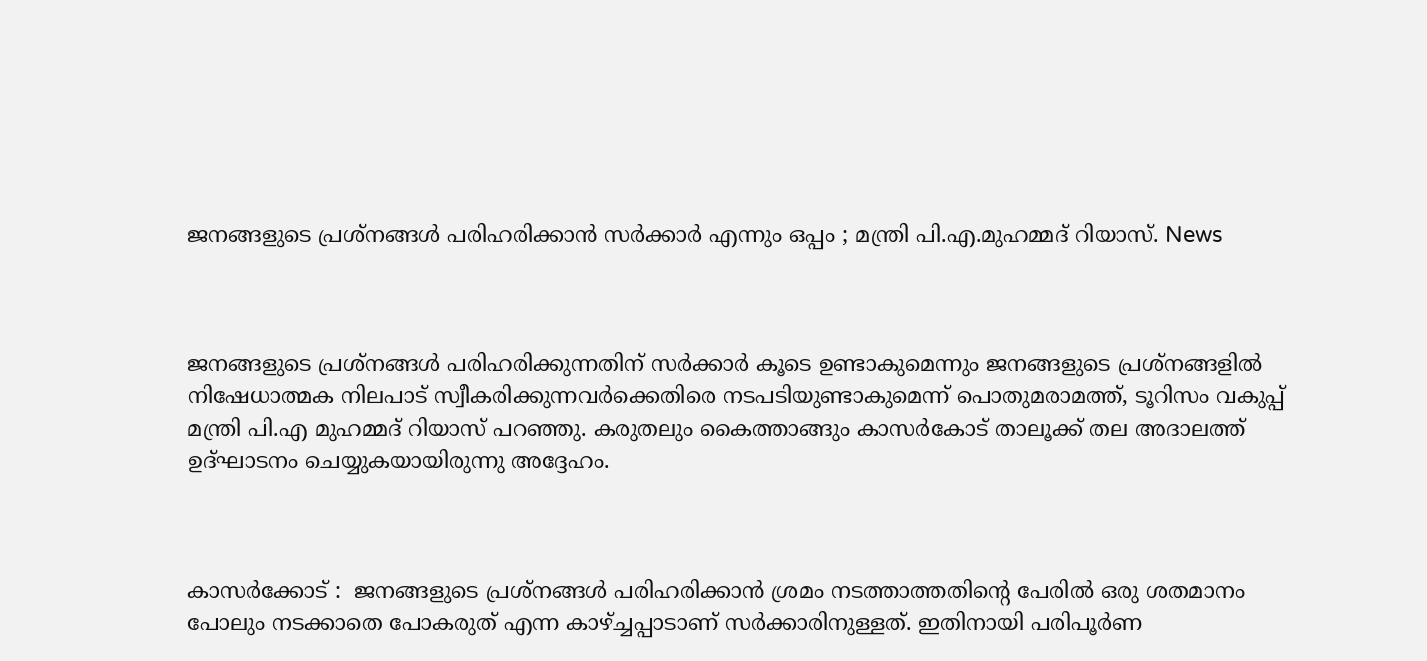ജനങ്ങളുടെ പ്രശ്‌നങ്ങള്‍ പരിഹരിക്കാന്‍ സര്‍ക്കാര്‍ എന്നും ഒപ്പം ; മന്ത്രി പി.എ.മുഹമ്മദ് റിയാസ്. News



ജനങ്ങളുടെ പ്രശ്‌നങ്ങള്‍ പരിഹരിക്കുന്നതിന് സര്‍ക്കാര്‍ കൂടെ ഉണ്ടാകുമെന്നും ജനങ്ങളുടെ പ്രശ്‌നങ്ങളില്‍ നിഷേധാത്മക നിലപാട് സ്വീകരിക്കുന്നവര്‍ക്കെതിരെ നടപടിയുണ്ടാകുമെന്ന് പൊതുമരാമത്ത്, ടൂറിസം വകുപ്പ് മന്ത്രി പി.എ മുഹമ്മദ് റിയാസ് പറഞ്ഞു. കരുതലും കൈത്താങ്ങും കാസര്‍കോട് താലൂക്ക് തല അദാലത്ത് ഉദ്ഘാടനം ചെയ്യുകയായിരുന്നു അദ്ദേഹം.



കാസർക്കോട് :  ജനങ്ങളുടെ പ്രശ്‌നങ്ങള്‍ പരിഹരിക്കാന്‍ ശ്രമം നടത്താത്തതിന്റെ പേരില്‍ ഒരു ശതമാനം പോലും നടക്കാതെ പോകരുത് എന്ന കാഴ്ച്ചപ്പാടാണ് സര്‍ക്കാരിനുള്ളത്. ഇതിനായി പരിപൂര്‍ണ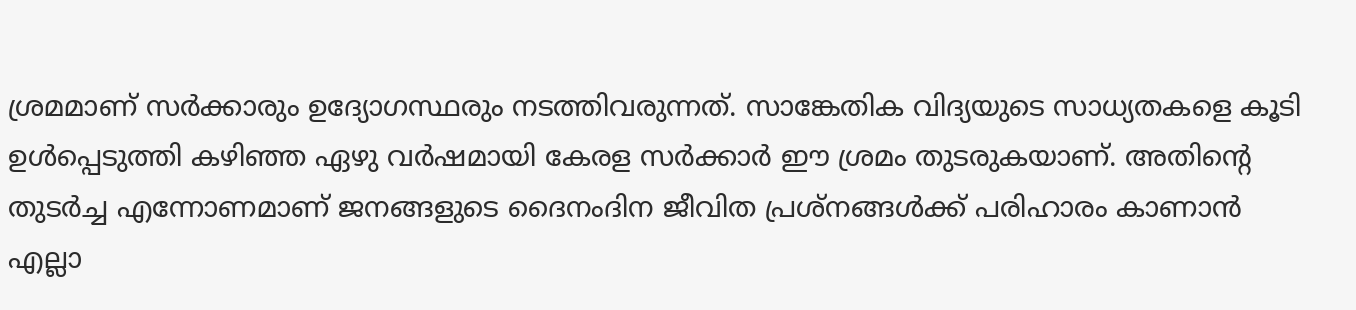ശ്രമമാണ് സര്‍ക്കാരും ഉദ്യോഗസ്ഥരും നടത്തിവരുന്നത്. സാങ്കേതിക വിദ്യയുടെ സാധ്യതകളെ കൂടി ഉള്‍പ്പെടുത്തി കഴിഞ്ഞ ഏഴു വര്‍ഷമായി കേരള സര്‍ക്കാര്‍ ഈ ശ്രമം തുടരുകയാണ്. അതിന്റെ തുടര്‍ച്ച എന്നോണമാണ് ജനങ്ങളുടെ ദൈനംദിന ജീവിത പ്രശ്‌നങ്ങള്‍ക്ക് പരിഹാരം കാണാന്‍ എല്ലാ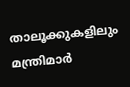താലൂക്കുകളിലും മന്ത്രിമാര്‍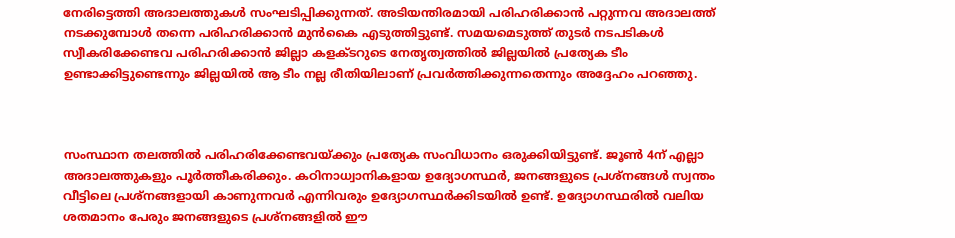നേരിട്ടെത്തി അദാലത്തുകള്‍ സംഘടിപ്പിക്കുന്നത്. അടിയന്തിരമായി പരിഹരിക്കാന്‍ പറ്റുന്നവ അദാലത്ത് നടക്കുമ്പോള്‍ തന്നെ പരിഹരിക്കാന്‍ മുന്‍കൈ എടുത്തിട്ടുണ്ട്. സമയമെടുത്ത് തുടര്‍ നടപടികള്‍ സ്വീകരിക്കേണ്ടവ പരിഹരിക്കാന്‍ ജില്ലാ കളക്ടറുടെ നേതൃത്വത്തില്‍ ജില്ലയില്‍ പ്രത്യേക ടീം ഉണ്ടാക്കിട്ടുണ്ടെന്നും ജില്ലയില്‍ ആ ടീം നല്ല രീതിയിലാണ് പ്രവര്‍ത്തിക്കുന്നതെന്നും അദ്ദേഹം പറഞ്ഞു.



സംസ്ഥാന തലത്തില്‍ പരിഹരിക്കേണ്ടവയ്ക്കും പ്രത്യേക സംവിധാനം ഒരുക്കിയിട്ടുണ്ട്. ജൂണ്‍ 4ന് എല്ലാ അദാലത്തുകളും പൂര്‍ത്തീകരിക്കും. കഠിനാധ്വാനികളായ ഉദ്യോഗസ്ഥര്‍, ജനങ്ങളുടെ പ്രശ്‌നങ്ങള്‍ സ്വന്തം വീട്ടിലെ പ്രശ്‌നങ്ങളായി കാണുന്നവര്‍ എന്നിവരും ഉദ്യോഗസ്ഥര്‍ക്കിടയില്‍ ഉണ്ട്. ഉദ്യോഗസ്ഥരില്‍ വലിയ ശതമാനം പേരും ജനങ്ങളുടെ പ്രശ്‌നങ്ങളില്‍ ഈ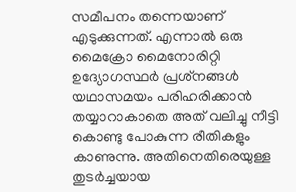സമീപനം തന്നെയാണ് എടുക്കുന്നത്. എന്നാല്‍ ഒരു മൈക്രോ മൈനോരിറ്റി ഉദ്യോഗസ്ഥര്‍ പ്രശ്‌നങ്ങള്‍ യഥാസമയം പരിഹരിക്കാന്‍ തയ്യാറാകാതെ അത് വലിച്ചു നീട്ടി കൊണ്ടു പോകുന്ന രീതികളും കാണുന്നു. അതിനെതിരെയുള്ള തുടര്‍ച്ചയായ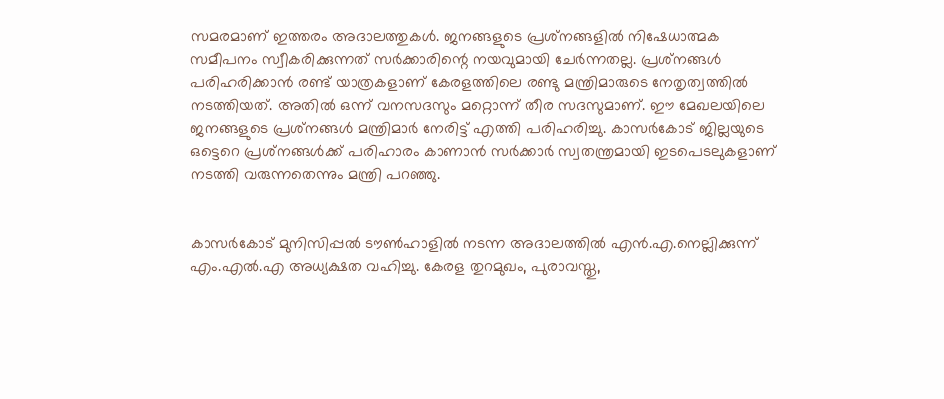സമരമാണ് ഇത്തരം അദാലത്തുകള്‍. ജനങ്ങളുടെ പ്രശ്‌നങ്ങളില്‍ നിഷേധാത്മക സമീപനം സ്വീകരിക്കുന്നത് സര്‍ക്കാരിന്റെ നയവുമായി ചേര്‍ന്നതല്ല. പ്രശ്‌നങ്ങള്‍ പരിഹരിക്കാന്‍ രണ്ട് യാത്രകളാണ് കേരളത്തിലെ രണ്ടു മന്ത്രിമാരുടെ നേതൃത്വത്തില്‍ നടത്തിയത്. അതില്‍ ഒന്ന് വനസദസും മറ്റൊന്ന് തീര സദസുമാണ്. ഈ മേഖലയിലെ ജനങ്ങളുടെ പ്രശ്‌നങ്ങള്‍ മന്ത്രിമാര്‍ നേരിട്ട് എത്തി പരിഹരിച്ചു. കാസര്‍കോട് ജില്ലയുടെ ഒട്ടെറെ പ്രശ്‌നങ്ങള്‍ക്ക് പരിഹാരം കാണാന്‍ സര്‍ക്കാര്‍ സ്വതന്ത്രമായി ഇടപെടലുകളാണ് നടത്തി വരുന്നതെന്നും മന്ത്രി പറഞ്ഞു.


കാസര്‍കോട് മുനിസിപ്പല്‍ ടൗണ്‍ഹാളില്‍ നടന്ന അദാലത്തില്‍ എന്‍.എ.നെല്ലിക്കുന്ന് എം.എല്‍.എ അധ്യക്ഷത വഹിച്ചു. കേരള തുറമുഖം, പുരാവസ്തു,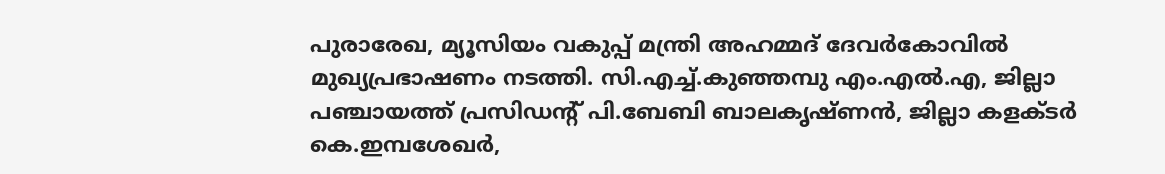പുരാരേഖ, മ്യൂസിയം വകുപ്പ് മന്ത്രി അഹമ്മദ് ദേവര്‍കോവില്‍ മുഖ്യപ്രഭാഷണം നടത്തി. സി.എച്ച്.കുഞ്ഞമ്പു എം.എല്‍.എ, ജില്ലാ പഞ്ചായത്ത് പ്രസിഡന്റ് പി.ബേബി ബാലകൃഷ്ണന്‍, ജില്ലാ കളക്ടര്‍ കെ.ഇമ്പശേഖര്‍,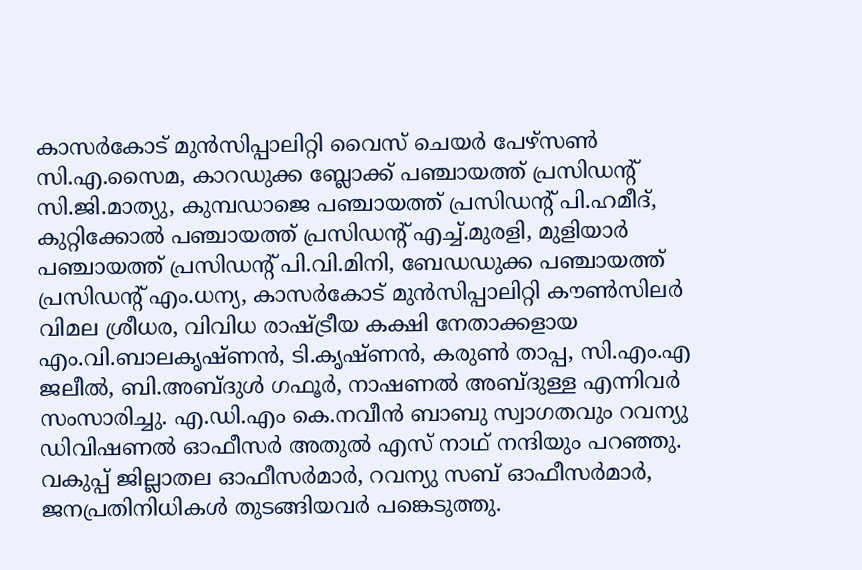കാസര്‍കോട് മുന്‍സിപ്പാലിറ്റി വൈസ് ചെയര്‍ പേഴ്‌സണ്‍ സി.എ.സൈമ, കാറഡുക്ക ബ്ലോക്ക് പഞ്ചായത്ത് പ്രസിഡന്റ് സി.ജി.മാത്യു, കുമ്പഡാജെ പഞ്ചായത്ത് പ്രസിഡന്റ് പി.ഹമീദ്, കുറ്റിക്കോല്‍ പഞ്ചായത്ത് പ്രസിഡന്റ് എച്ച്.മുരളി, മുളിയാര്‍ പഞ്ചായത്ത് പ്രസിഡന്റ് പി.വി.മിനി, ബേഡഡുക്ക പഞ്ചായത്ത് പ്രസിഡന്റ് എം.ധന്യ, കാസര്‍കോട് മുന്‍സിപ്പാലിറ്റി കൗണ്‍സിലര്‍ വിമല ശ്രീധര, വിവിധ രാഷ്ട്രീയ കക്ഷി നേതാക്കളായ എം.വി.ബാലകൃഷ്ണന്‍, ടി.കൃഷ്ണന്‍, കരുണ്‍ താപ്പ, സി.എം.എ ജലീല്‍, ബി.അബ്ദുള്‍ ഗഫൂര്‍, നാഷണല്‍ അബ്ദുള്ള എന്നിവര്‍ സംസാരിച്ചു. എ.ഡി.എം കെ.നവീന്‍ ബാബു സ്വാഗതവും റവന്യു ഡിവിഷണല്‍ ഓഫീസര്‍ അതുല്‍ എസ് നാഥ് നന്ദിയും പറഞ്ഞു. വകുപ്പ് ജില്ലാതല ഓഫീസര്‍മാര്‍, റവന്യു സബ് ഓഫീസര്‍മാര്‍, ജനപ്രതിനിധികള്‍ തുടങ്ങിയവര്‍ പങ്കെടുത്തു.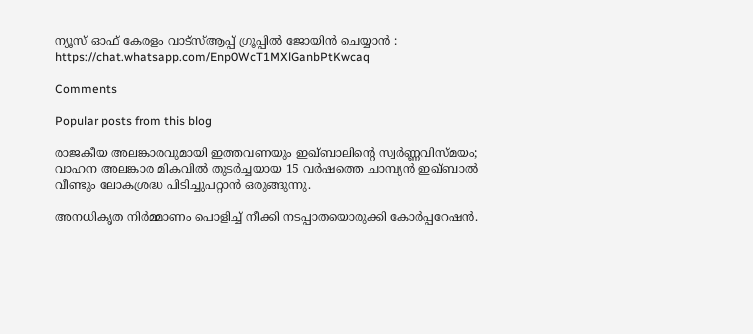ന്യൂസ്‌ ഓഫ് കേരളം വാട്സ്ആപ്പ് ഗ്രൂപ്പിൽ ജോയിൻ ചെയ്യാൻ : https://chat.whatsapp.com/Enp0WcT1MXlGanbPtKwcaq

Comments

Popular posts from this blog

രാജകീയ അലങ്കാരവുമായി ഇത്തവണയും ഇഖ്ബാലിൻ്റെ സ്വർണ്ണവിസ്മയം; വാഹന അലങ്കാര മികവിൽ തുടർച്ചയായ 15 വർഷത്തെ ചാമ്പ്യൻ ഇഖ്ബാൽ വീണ്ടും ലോകശ്രദ്ധ പിടിച്ചുപറ്റാൻ ഒരുങ്ങുന്നു.

അനധികൃത നിർമ്മാണം പൊളിച്ച് നീക്കി നടപ്പാതയൊരുക്കി കോർപ്പറേഷൻ.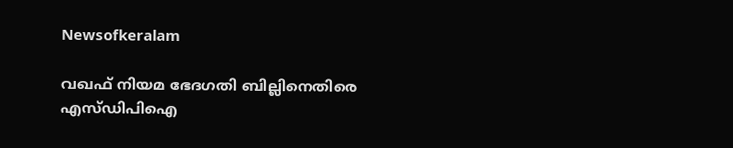Newsofkeralam

വഖഫ് നിയമ ഭേദഗതി ബില്ലിനെതിരെ എസ്ഡിപിഐ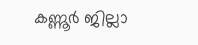കണ്ണൂർ ജില്ലാ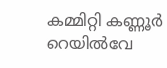കമ്മിറ്റി കണ്ണൂർ റെയിൽവേ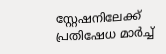സ്റ്റേഷനിലേക്ക് പ്രതിഷേധ മാർച്ച്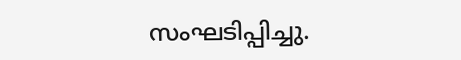സംഘടിപ്പിച്ചു.